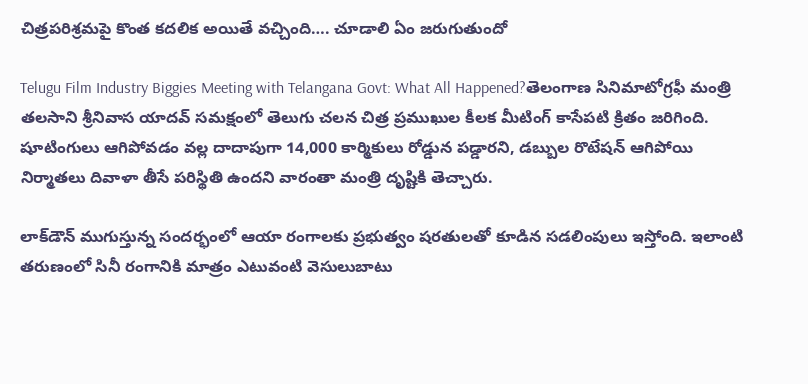చిత్రపరిశ్రమపై కొంత కదలిక అయితే వచ్చింది…. చూడాలి ఏం జరుగుతుందో

Telugu Film Industry Biggies Meeting with Telangana Govt: What All Happened?తెలంగాణ సినిమాటోగ్రఫీ మంత్రి తలసాని శ్రీనివాస యాదవ్ సమక్షంలో తెలుగు చలన చిత్ర ప్రముఖుల కీలక మీటింగ్ కాసేపటి క్రితం జరిగింది. షూటింగులు ఆగిపోవడం వల్ల దాదాపుగా 14,000 కార్మికులు రోడ్డున పడ్డారని, డబ్బుల రొటేషన్ ఆగిపోయి నిర్మాతలు దివాళా తీసే పరిస్థితి ఉందని వారంతా మంత్రి దృష్టికి తెచ్చారు.

లాక్‌డౌన్ ముగుస్తున్న సందర్భంలో ఆయా రంగాలకు ప్రభుత్వం షరతులతో కూడిన సడలింపులు ఇస్తోంది. ఇలాంటి తరుణంలో సినీ రంగానికి మాత్రం ఎటువంటి వెసులుబాటు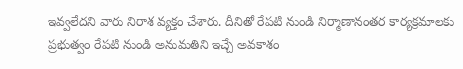ఇవ్వలేదని వారు నిరాశ వ్యక్తం చేశారు. దీనితో రేపటి నుండి నిర్మాణానంతర కార్యక్రమాలకు ప్రభుత్వం రేపటి నుండి అనుమతిని ఇచ్చే అవకాశం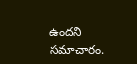ఉందని సమాచారం.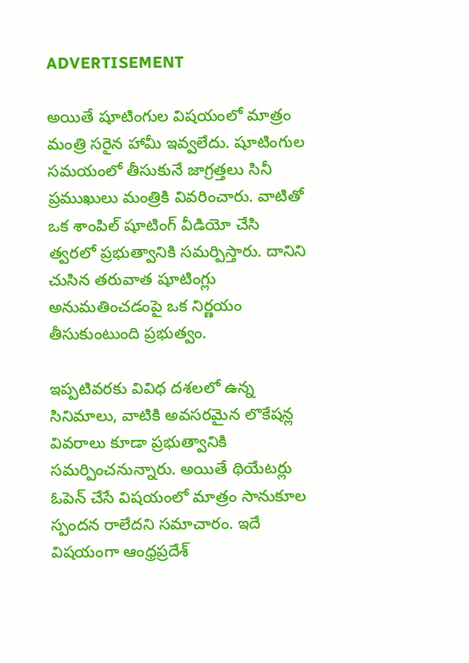ADVERTISEMENT

అయితే షూటింగుల విషయంలో మాత్రం మంత్రి సరైన హామీ ఇవ్వలేదు. షూటింగుల సమయంలో తీసుకునే జాగ్రత్తలు సినీ ప్రముఖులు మంత్రికి వివరించారు. వాటితో ఒక శాంపిల్ షూటింగ్ వీడియో చేసి త్వరలో ప్రభుత్వానికి సమర్పిస్తారు. దానిని చుసిన తరువాత షూటింగ్లు అనుమతించడంపై ఒక నిర్ణయం తీసుకుంటుంది ప్రభుత్వం.

ఇప్పటివరకు వివిధ దశలలో ఉన్న సినిమాలు, వాటికి అవసరమైన లొకేషన్ల వివరాలు కూడా ప్రభుత్వానికి సమర్పించనున్నారు. అయితే థియేటర్లు ఓపెన్ చేసే విషయంలో మాత్రం సానుకూల స్పందన రాలేదని సమాచారం. ఇదే విషయంగా ఆంధ్రప్రదేశ్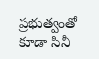ప్రభుత్వంతో కూడా సినీ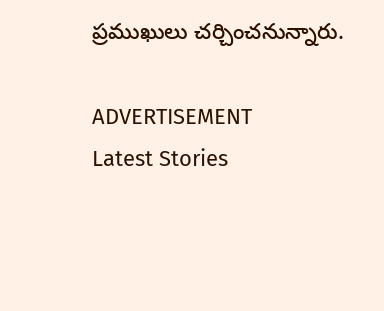ప్రముఖులు చర్చించనున్నారు.

ADVERTISEMENT
Latest Stories